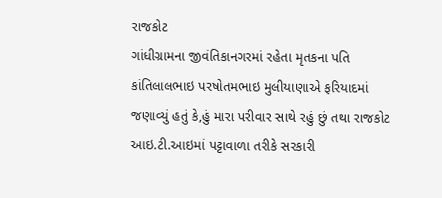રાજકોટ
ગાંધીગ્રામના જીવંતિકાનગરમાં રહેતા મૃતકના પતિ કાંતિલાલભાઇ પરષોતમભાઇ મુલીયાણાએ ફરિયાદમાં જણાવ્યું હતું કે,હું મારા પરીવાર સાથે રહું છું તથા રાજકોટ આઇ.ટી.આઇમાં પટ્ટાવાળા તરીકે સરકારી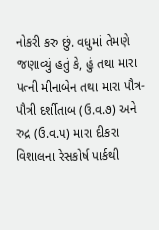નોકરી કરુ છું. વધુમાં તેમણે જણાવ્યું હતું કે, હું તથા મારા પત્ની મીનાબેન તથા મારા પૌત્ર-પૌત્રી દર્શીતાબ (ઉ.વ.૭) અને રુદ્ર (ઉ.વ.૫) મારા દીકરા વિશાલના રેસકોર્ષ પાર્કથી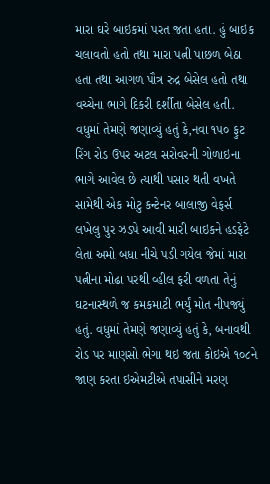મારા ઘરે બાઇકમાં પરત જતા હતા. હું બાઇક ચલાવતો હતો તથા મારા પત્ની પાછળ બેઠા હતા તથા આગળ પૌત્ર રુદ્ર બેસેલ હતો તથા વચ્ચેના ભાગે દિકરી દર્શીતા બેસેલ હતી. વધુમાં તેમણે જણાવ્યું હતું કે,નવા ૧૫૦ ફુટ રિંગ રોડ ઉપર અટલ સરોવરની ગોળાઇના ભાગે આવેલ છે ત્યાથી પસાર થતી વખતે સામેથી એક મોટુ કન્ટેનર બાલાજી વેફર્સ લખેલુ પુર ઝડપે આવી મારી બાઇકને હડફેટે લેતા અમો બધા નીચે પડી ગયેલ જેમાં મારા પત્નીના મોઢા પરથી વ્હીલ ફરી વળતા તેનું ઘટનાસ્થળે જ કમકમાટી ભર્યું મોત નીપજ્યું હતું. વધુમાં તેમણે જણાવ્યું હતું કે, બનાવથી રોડ પર માણસો ભેગા થઇ જતા કોઇએ ૧૦૮ને જાણ કરતા ઇએમટીએ તપાસીને મરણ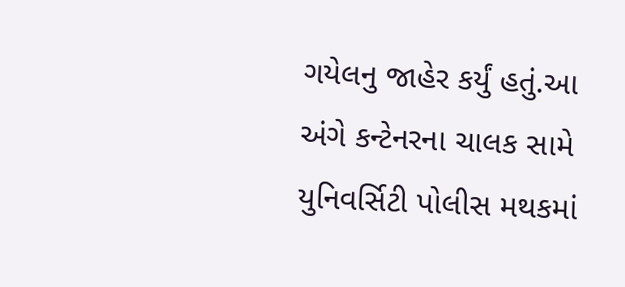ગયેલનુ જાહેર કર્યું હતું.આ અંગે કન્ટેનરના ચાલક સામે યુનિવર્સિટી પોલીસ મથકમાં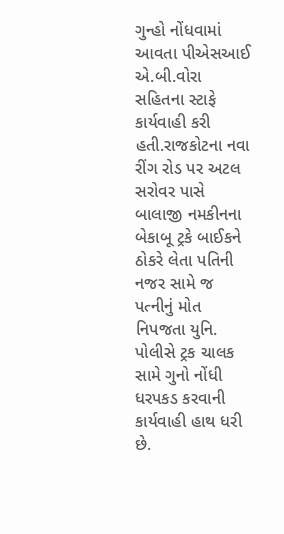ગુન્હો નોંધવામાં આવતા પીએસઆઈ એ.બી.વોરા સહિતના સ્ટાફે કાર્યવાહી કરી હતી.રાજકોટના નવા રીંગ રોડ પર અટલ સરોવર પાસે બાલાજી નમકીનના બેકાબૂ ટ્રકે બાઈકને ઠોકરે લેતા પતિની નજર સામે જ પત્નીનું મોત નિપજતા યુનિ. પોલીસે ટ્રક ચાલક સામે ગુનો નોંધી ધરપકડ કરવાની કાર્યવાહી હાથ ધરી છે.